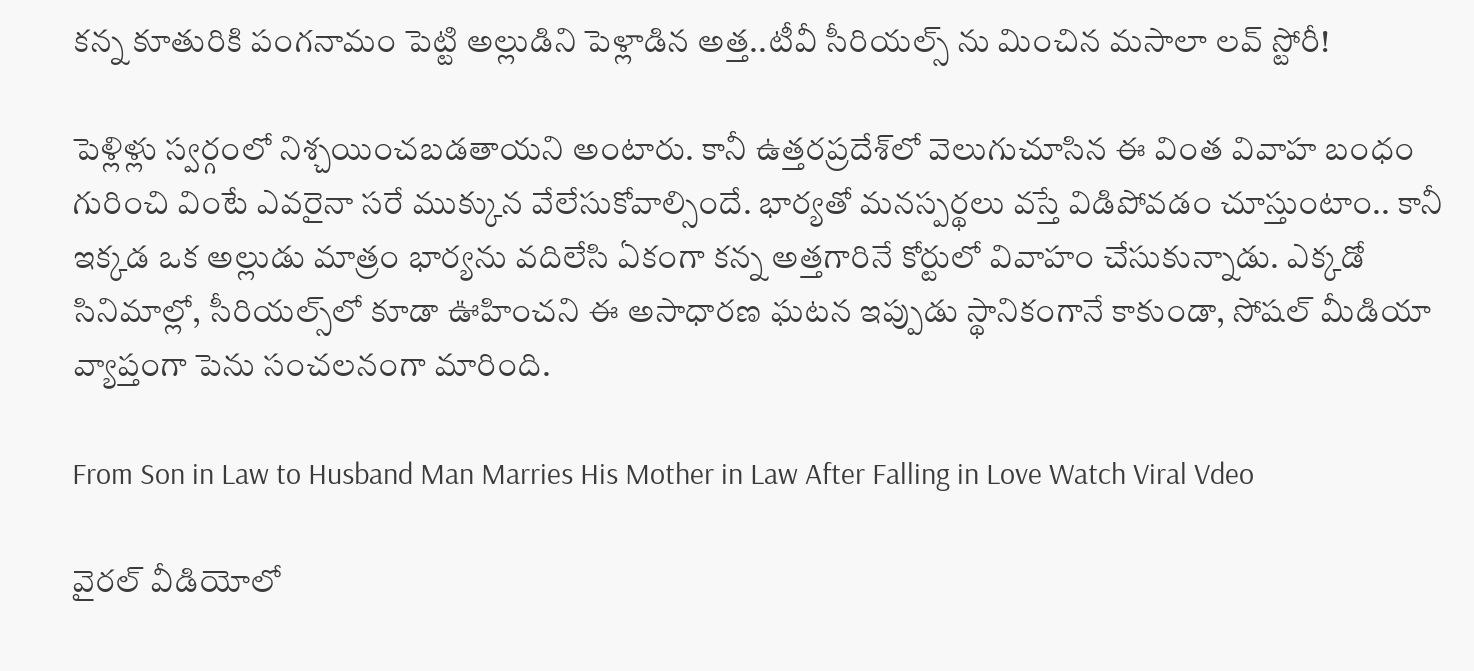కన్న కూతురికి పంగనామం పెట్టి అల్లుడిని పెళ్లాడిన అత్త..టీవీ సీరియల్స్‌ ను మించిన మసాలా లవ్ స్టోరీ!

పెళ్లిళ్లు స్వర్గంలో నిశ్చయించబడతాయని అంటారు. కానీ ఉత్తరప్రదేశ్‌లో వెలుగుచూసిన ఈ వింత వివాహ బంధం గురించి వింటే ఎవరైనా సరే ముక్కున వేలేసుకోవాల్సిందే. భార్యతో మనస్పర్థలు వస్తే విడిపోవడం చూస్తుంటాం.. కానీ ఇక్కడ ఒక అల్లుడు మాత్రం భార్యను వదిలేసి ఏకంగా కన్న అత్తగారినే కోర్టులో వివాహం చేసుకున్నాడు. ఎక్కడో సినిమాల్లో, సీరియల్స్‌లో కూడా ఊహించని ఈ అసాధారణ ఘటన ఇప్పుడు స్థానికంగానే కాకుండా, సోషల్ మీడియా వ్యాప్తంగా పెను సంచలనంగా మారింది.

From Son in Law to Husband Man Marries His Mother in Law After Falling in Love Watch Viral Vdeo

వైరల్ వీడియోలో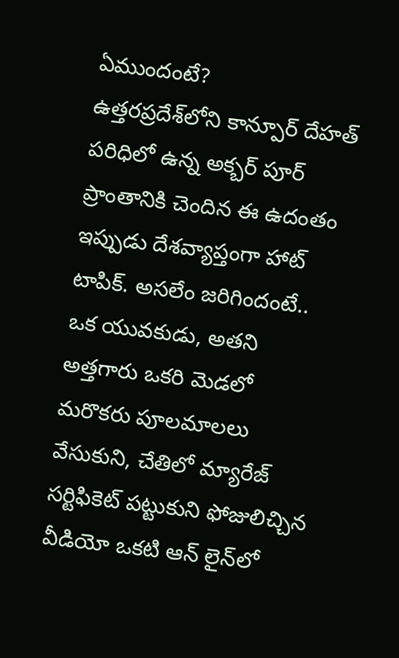ఏముందంటే?
ఉత్తరప్రదేశ్‌లోని కాన్పూర్ దేహత్ పరిధిలో ఉన్న అక్బర్‌ పూర్ ప్రాంతానికి చెందిన ఈ ఉదంతం ఇప్పుడు దేశవ్యాప్తంగా హాట్ టాపిక్. అసలేం జరిగిందంటే.. ఒక యువకుడు, అతని అత్తగారు ఒకరి మెడలో మరొకరు పూలమాలలు వేసుకుని, చేతిలో మ్యారేజ్ సర్టిఫికెట్ పట్టుకుని ఫోజులిచ్చిన వీడియో ఒకటి ఆన్‌ లైన్‌లో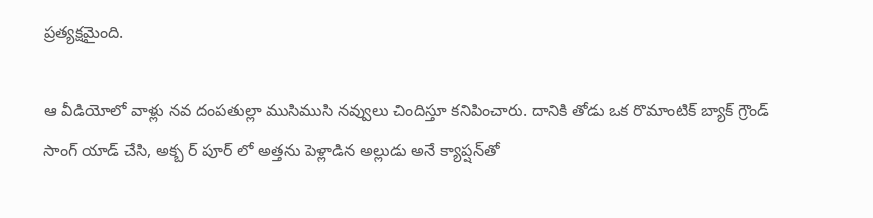ప్రత్యక్షమైంది.

ఆ వీడియోలో వాళ్లు నవ దంపతుల్లా ముసిముసి నవ్వులు చిందిస్తూ కనిపించారు. దానికి తోడు ఒక రొమాంటిక్ బ్యాక్ గ్రౌండ్ సాంగ్ యాడ్ చేసి, అక్బ ర్‌ పూర్‌ లో అత్తను పెళ్లాడిన అల్లుడు అనే క్యాప్షన్‌తో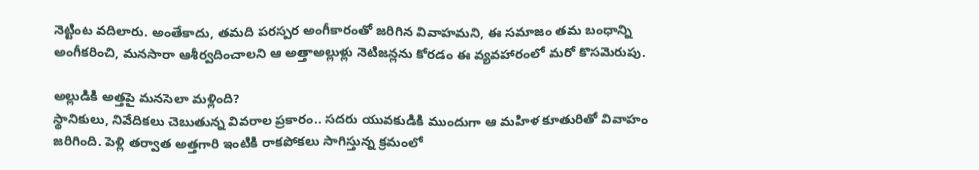నెట్టింట వదిలారు. అంతేకాదు, తమది పరస్పర అంగీకారంతో జరిగిన వివాహమని, ఈ సమాజం తమ బంధాన్ని అంగీకరించి, మనసారా ఆశీర్వదించాలని ఆ అత్తాఅల్లుళ్లు నెటిజన్లను కోరడం ఈ వ్యవహారంలో మరో కొసమెరుపు.

అల్లుడికి అత్తపై మనసెలా మళ్లింది?
స్థానికులు, నివేదికలు చెబుతున్న వివరాల ప్రకారం.. సదరు యువకుడికి ముందుగా ఆ మహిళ కూతురితో వివాహం జరిగింది. పెళ్లి తర్వాత అత్తగారి ఇంటికి రాకపోకలు సాగిస్తున్న క్రమంలో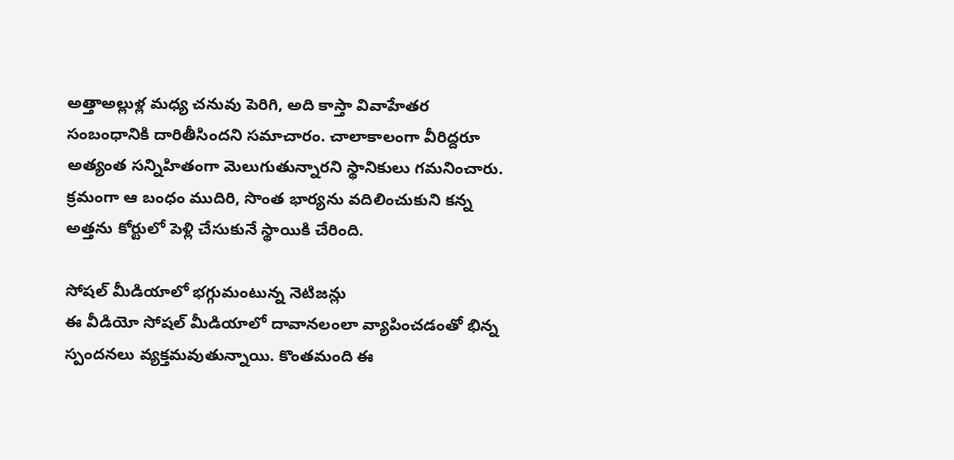అత్తాఅల్లుళ్ల మధ్య చనువు పెరిగి, అది కాస్తా వివాహేతర సంబంధానికి దారితీసిందని సమాచారం. చాలాకాలంగా వీరిద్దరూ అత్యంత సన్నిహితంగా మెలుగుతున్నారని స్థానికులు గమనించారు. క్రమంగా ఆ బంధం ముదిరి, సొంత భార్యను వదిలించుకుని కన్న అత్తను కోర్టులో పెళ్లి చేసుకునే స్థాయికి చేరింది.

సోషల్ మీడియాలో భగ్గుమంటున్న నెటిజన్లు
ఈ వీడియో సోషల్ మీడియాలో దావానలంలా వ్యాపించడంతో భిన్న స్పందనలు వ్యక్తమవుతున్నాయి. కొంతమంది ఈ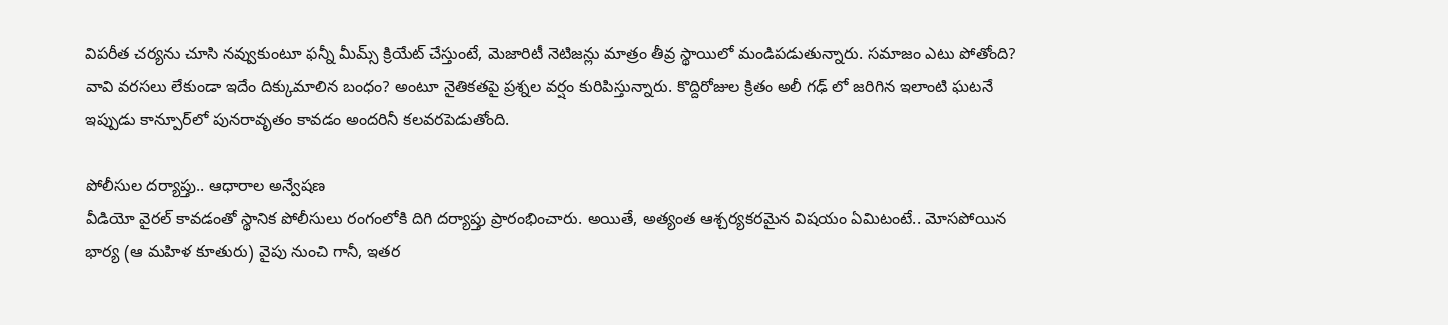విపరీత చర్యను చూసి నవ్వుకుంటూ ఫన్నీ మీమ్స్ క్రియేట్ చేస్తుంటే, మెజారిటీ నెటిజన్లు మాత్రం తీవ్ర స్థాయిలో మండిపడుతున్నారు. సమాజం ఎటు పోతోంది? వావి వరసలు లేకుండా ఇదేం దిక్కుమాలిన బంధం? అంటూ నైతికతపై ప్రశ్నల వర్షం కురిపిస్తున్నారు. కొద్దిరోజుల క్రితం అలీ గఢ్‌ లో జరిగిన ఇలాంటి ఘటనే ఇప్పుడు కాన్పూర్‌లో పునరావృతం కావడం అందరినీ కలవరపెడుతోంది.

పోలీసుల దర్యాప్తు.. ఆధారాల అన్వేషణ
వీడియో వైరల్ కావడంతో స్థానిక పోలీసులు రంగంలోకి దిగి దర్యాప్తు ప్రారంభించారు. అయితే, అత్యంత ఆశ్చర్యకరమైన విషయం ఏమిటంటే.. మోసపోయిన భార్య (ఆ మహిళ కూతురు) వైపు నుంచి గానీ, ఇతర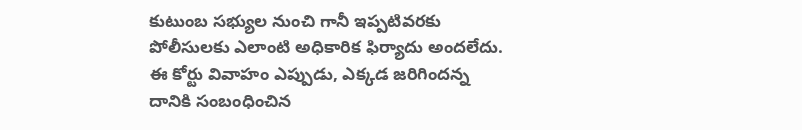కుటుంబ సభ్యుల నుంచి గానీ ఇప్పటివరకు పోలీసులకు ఎలాంటి అధికారిక ఫిర్యాదు అందలేదు. ఈ కోర్టు వివాహం ఎప్పుడు, ఎక్కడ జరిగిందన్న దానికి సంబంధించిన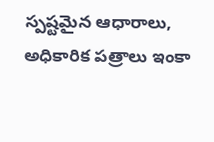స్పష్టమైన ఆధారాలు, అధికారిక పత్రాలు ఇంకా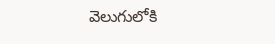వెలుగులోకి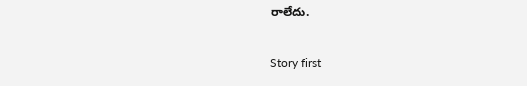రాలేదు.

Story first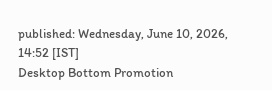published: Wednesday, June 10, 2026, 14:52 [IST]
Desktop Bottom Promotion